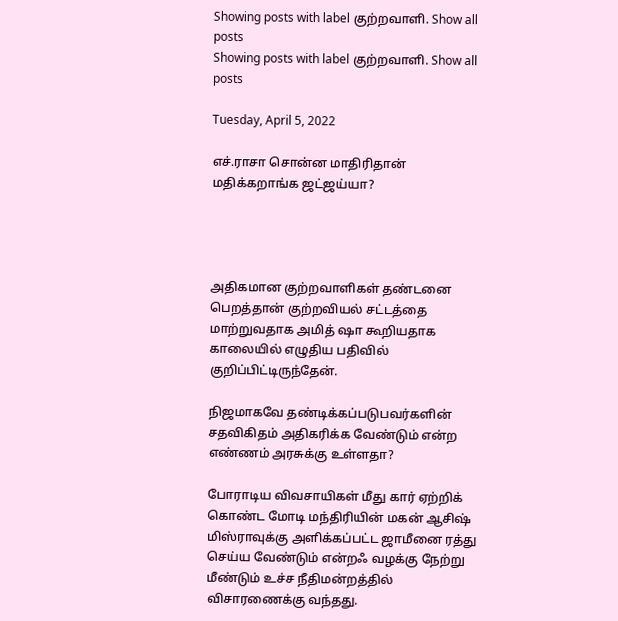Showing posts with label குற்றவாளி. Show all posts
Showing posts with label குற்றவாளி. Show all posts

Tuesday, April 5, 2022

எச்.ராசா சொன்ன மாதிரிதான் மதிக்கறாங்க ஜட்ஜய்யா?




அதிகமான குற்றவாளிகள் தண்டனை பெறத்தான் குற்றவியல் சட்டத்தை மாற்றுவதாக அமித் ஷா கூறியதாக காலையில் எழுதிய பதிவில் குறிப்பிட்டிருந்தேன்.

நிஜமாகவே தண்டிக்கப்படுபவர்களின் சதவிகிதம் அதிகரிக்க வேண்டும் என்ற எண்ணம் அரசுக்கு உள்ளதா?

போராடிய விவசாயிகள் மீது கார் ஏற்றிக் கொண்ட மோடி மந்திரியின் மகன் ஆசிஷ் மிஸ்ராவுக்கு அளிக்கப்பட்ட ஜாமீனை ரத்து செய்ய வேண்டும் என்றஃ வழக்கு நேற்று மீண்டும் உச்ச நீதிமன்றத்தில் விசாரணைக்கு வந்தது.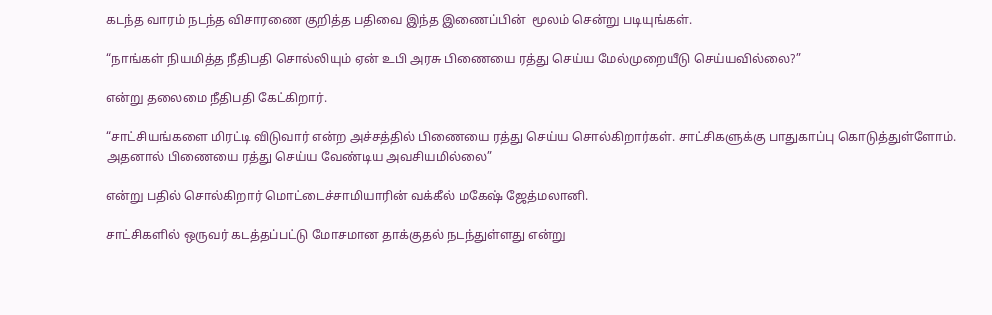கடந்த வாரம் நடந்த விசாரணை குறித்த பதிவை இந்த இணைப்பின்  மூலம் சென்று படியுங்கள்.

“நாங்கள் நியமித்த நீதிபதி சொல்லியும் ஏன் உபி அரசு பிணையை ரத்து செய்ய மேல்முறையீடு செய்யவில்லை?”

என்று தலைமை நீதிபதி கேட்கிறார்.

“சாட்சியங்களை மிரட்டி விடுவார் என்ற அச்சத்தில் பிணையை ரத்து செய்ய சொல்கிறார்கள். சாட்சிகளுக்கு பாதுகாப்பு கொடுத்துள்ளோம். அதனால் பிணையை ரத்து செய்ய வேண்டிய அவசியமில்லை”

என்று பதில் சொல்கிறார் மொட்டைச்சாமியாரின் வக்கீல் மகேஷ் ஜேத்மலானி.

சாட்சிகளில் ஒருவர் கடத்தப்பட்டு மோசமான தாக்குதல் நடந்துள்ளது என்று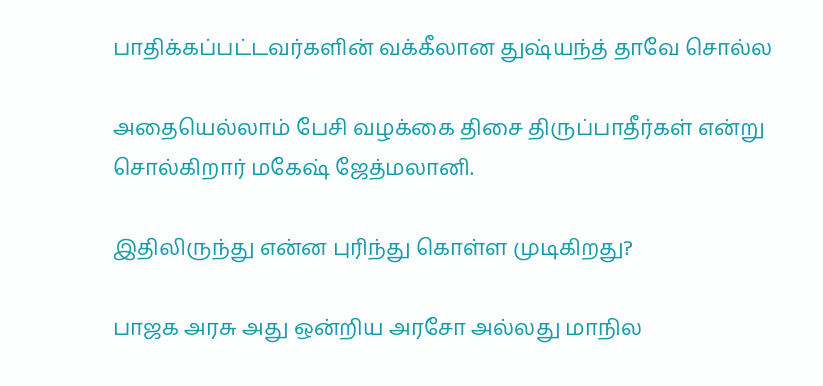பாதிக்கப்பட்டவர்களின் வக்கீலான துஷ்யந்த் தாவே சொல்ல

அதையெல்லாம் பேசி வழக்கை திசை திருப்பாதீர்கள் என்று சொல்கிறார் மகேஷ் ஜேத்மலானி.

இதிலிருந்து என்ன புரிந்து கொள்ள முடிகிறது?

பாஜக அரசு அது ஒன்றிய அரசோ அல்லது மாநில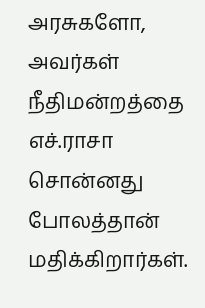அரசுகளோ, அவர்கள் நீதிமன்றத்தை எச்.ராசா சொன்னது போலத்தான் மதிக்கிறார்கள்.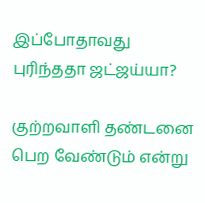இப்போதாவது புரிந்ததா ஜட்ஜய்யா?

குற்றவாளி தண்டனை பெற வேண்டும் என்று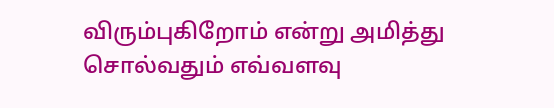விரும்புகிறோம் என்று அமித்து சொல்வதும் எவ்வளவு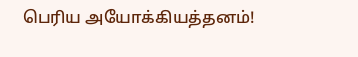பெரிய அயோக்கியத்தனம்!